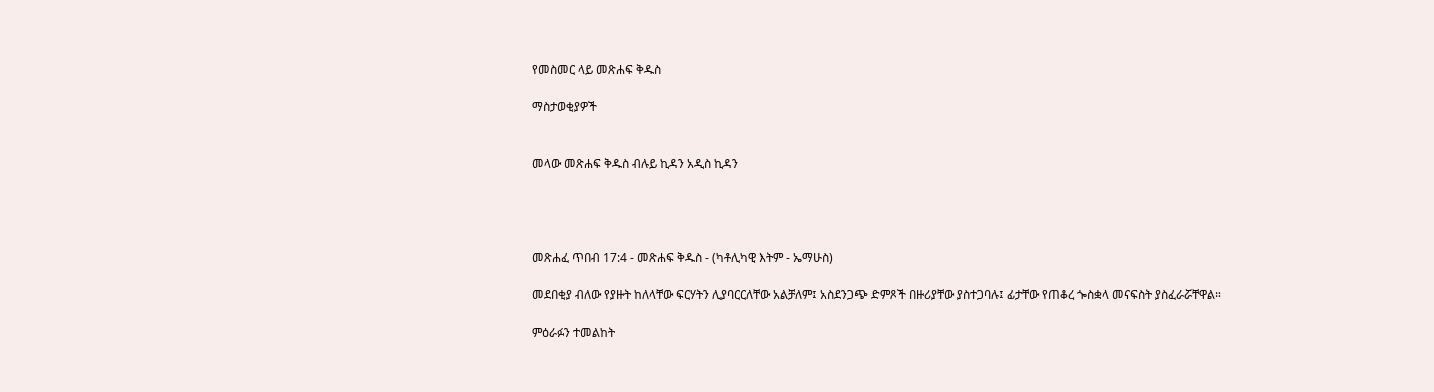የመስመር ላይ መጽሐፍ ቅዱስ

ማስታወቂያዎች


መላው መጽሐፍ ቅዱስ ብሉይ ኪዳን አዲስ ኪዳን




መጽሐፈ ጥበብ 17:4 - መጽሐፍ ቅዱስ - (ካቶሊካዊ እትም - ኤማሁስ)

መደበቂያ ብለው የያዙት ከለላቸው ፍርሃትን ሊያባርርለቸው አልቻለም፤ አስደንጋጭ ድምጾች በዙሪያቸው ያስተጋባሉ፤ ፊታቸው የጠቆረ ጐስቋላ መናፍስት ያስፈራሯቸዋል።

ምዕራፉን ተመልከት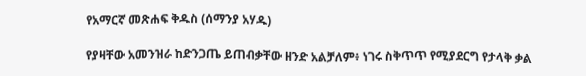የአማርኛ መጽሐፍ ቅዱስ (ሰማንያ አሃዱ)

የያዛቸው አመንዝራ ከድንጋጤ ይጠብቃቸው ዘንድ አልቻለም፥ ነገሩ ስቅጥጥ የሚያደርግ የታላቅ ቃል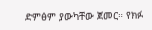ድምፅም ያውካቸው ጀመር። የክፉ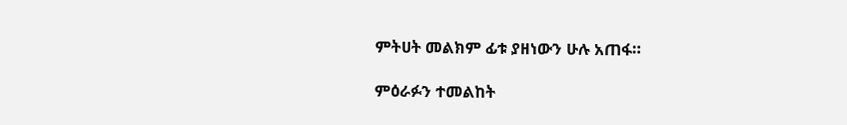ምትሀት መልክም ፊቱ ያዘነውን ሁሉ አጠፋ።

ምዕራፉን ተመልከት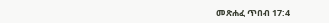መጽሐፈ ጥበብ 17:4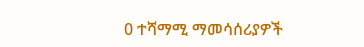0 ተሻማሚ ማመሳሰሪያዎች